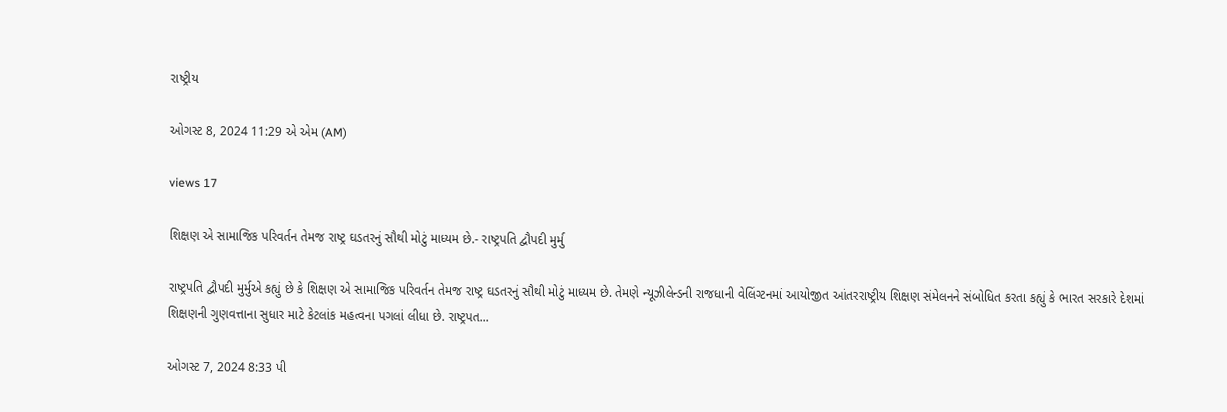રાષ્ટ્રીય

ઓગસ્ટ 8, 2024 11:29 એ એમ (AM)

views 17

શિક્ષણ એ સામાજિક પરિવર્તન તેમજ રાષ્ટ્ર ઘડતરનું સૌથી મોટું માધ્યમ છે.- રાષ્ટ્રપતિ દ્વૌપદી મુર્મુ

રાષ્ટ્રપતિ દ્વૌપદી મુર્મુએ કહ્યું છે કે શિક્ષણ એ સામાજિક પરિવર્તન તેમજ રાષ્ટ્ર ઘડતરનું સૌથી મોટું માધ્યમ છે. તેમણે ન્યૂઝીલેન્ડની રાજધાની વેલિંગ્ટનમાં આયોજીત આંતરરાષ્ટ્રીય શિક્ષણ સંમેલનને સંબોધિત કરતા કહ્યું કે ભારત સરકારે દેશમાં શિક્ષણની ગુણવત્તાના સુધાર માટે કેટલાંક મહત્વના પગલાં લીધા છે. રાષ્ટ્રપત...

ઓગસ્ટ 7, 2024 8:33 પી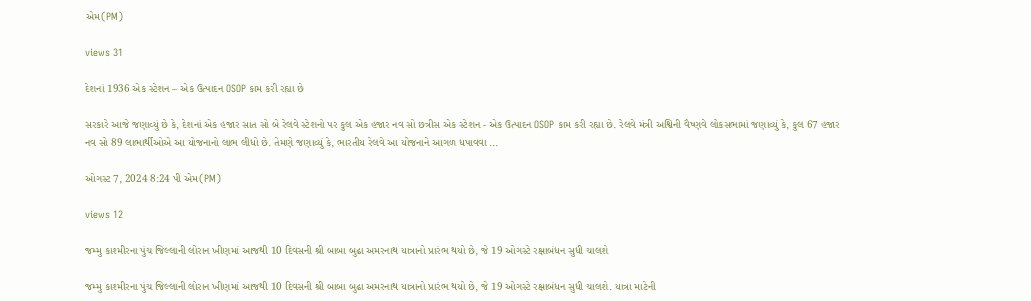એમ(PM)

views 31

દેશનાં 1936 એક સ્ટેશન – એક ઉત્પાદન OSOP કામ કરી રહ્યા છે

સરકારે આજે જણાવ્યું છે કે, દેશનાં એક હજાર સાત સો બે રેલવે સ્ટેશનો પર કુલ એક હજાર નવ સો છત્રીસ એક સ્ટેશન - એક ઉત્પાદન OSOP કામ કરી રહ્યા છે. રેલવે મંત્રી અશ્વિની વૈષ્ણવે લોકસભામાં જણાવ્યું કે, કુલ 67 હજાર નવ સો 89 લાભાર્થીઓએ આ યોજનાનો લાભ લીધો છે. તેમણે જણાવ્યું કે, ભારતીય રેલવે આ યોજનાને આગળ ધપાવવા ...

ઓગસ્ટ 7, 2024 8:24 પી એમ(PM)

views 12

જમ્મુ કાશ્મીરના પુંચ જિલ્લાની લોરાન ખીણમાં આજથી 10 દિવસની શ્રી બાબા બુઢા અમરનાથ યાત્રાનો પ્રારંભ થયો છે, જે 19 ઓગસ્ટે રક્ષાબંધન સુધી ચાલશે

જમ્મુ કાશ્મીરના પુંચ જિલ્લાની લોરાન ખીણમાં આજથી 10 દિવસની શ્રી બાબા બુઢા અમરનાથ યાત્રાનો પ્રારંભ થયો છે, જે 19 ઓગસ્ટે રક્ષાબંધન સુધી ચાલશે. યાત્રા માટેની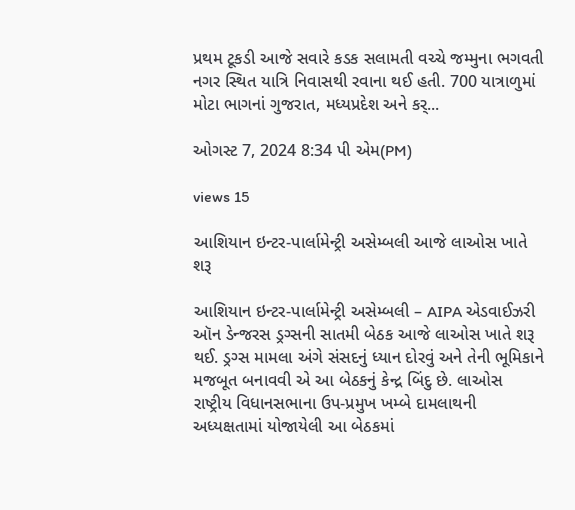પ્રથમ ટૂકડી આજે સવારે કડક સલામતી વચ્ચે જમ્મુના ભગવતી નગર સ્થિત યાત્રિ નિવાસથી રવાના થઈ હતી. 700 યાત્રાળુમાં મોટા ભાગનાં ગુજરાત, મધ્યપ્રદેશ અને કર્...

ઓગસ્ટ 7, 2024 8:34 પી એમ(PM)

views 15

આશિયાન ઇન્ટર-પાર્લામેન્ટ્રી અસેમ્બલી આજે લાઓસ ખાતે શરૂ

આશિયાન ઇન્ટર-પાર્લામેન્ટ્રી અસેમ્બલી – AIPA એડવાઈઝરી ઑન ડેન્જરસ ડ્રગ્સની સાતમી બેઠક આજે લાઓસ ખાતે શરૂ થઈ. ડ્રગ્સ મામલા અંગે સંસદનું ધ્યાન દોરવું અને તેની ભૂમિકાને મજબૂત બનાવવી એ આ બેઠકનું કેન્દ્ર બિંદુ છે. લાઓસ રાષ્ટ્રીય વિધાનસભાના ઉપ-પ્રમુખ ખમ્બે દામલાથની અધ્યક્ષતામાં યોજાયેલી આ બેઠકમાં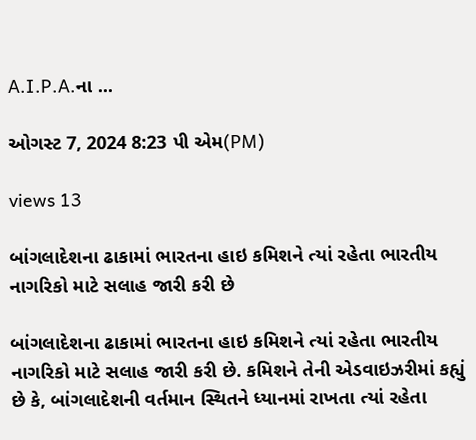A.I.P.A.ના ...

ઓગસ્ટ 7, 2024 8:23 પી એમ(PM)

views 13

બાંગલાદેશના ઢાકામાં ભારતના હાઇ કમિશને ત્યાં રહેતા ભારતીય નાગરિકો માટે સલાહ જારી કરી છે

બાંગલાદેશના ઢાકામાં ભારતના હાઇ કમિશને ત્યાં રહેતા ભારતીય નાગરિકો માટે સલાહ જારી કરી છે. કમિશને તેની એડવાઇઝરીમાં કહ્યું છે કે, બાંગલાદેશની વર્તમાન સ્થિતને ધ્યાનમાં રાખતા ત્યાં રહેતા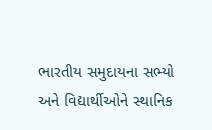ભારતીય સમુદાયના સભ્યો અને વિદ્યાર્થીઓને સ્થાનિક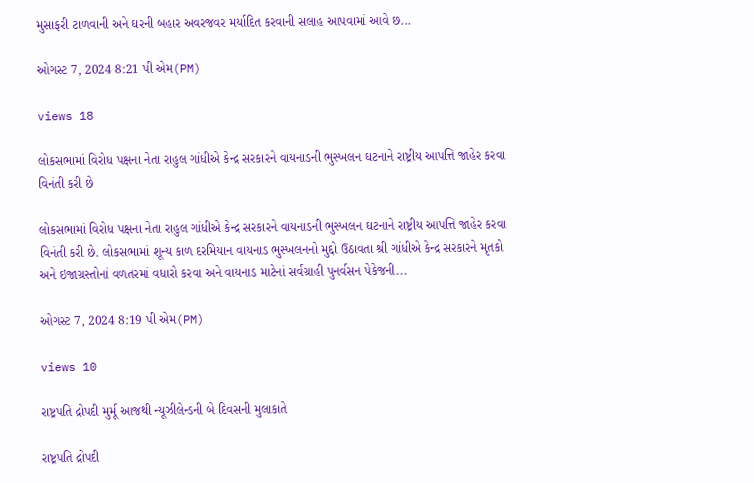મુસાફરી ટાળવાની અને ઘરની બહાર અવરજવર મર્યાદિત કરવાની સલાહ આપવામાં આવે છ...

ઓગસ્ટ 7, 2024 8:21 પી એમ(PM)

views 18

લોકસભામાં વિરોધ પક્ષના નેતા રાહુલ ગાંધીએ કેન્દ્ર સરકારને વાયનાડની ભુસ્ખલન ઘટનાને રાષ્ટ્રીય આપત્તિ જાહેર કરવા વિનંતી કરી છે

લોકસભામાં વિરોધ પક્ષના નેતા રાહુલ ગાંધીએ કેન્દ્ર સરકારને વાયનાડની ભુસ્ખલન ઘટનાને રાષ્ટ્રીય આપત્તિ જાહેર કરવા વિનંતી કરી છે. લોકસભામાં શૂન્ય કાળ દરમિયાન વાયનાડ ભુસ્ખલનનો મુદ્દો ઉઠાવતા શ્રી ગાંધીએ કેન્દ્ર સરકારને મૃતકો અને ઇજાગ્રસ્તોનાં વળતરમાં વધારો કરવા અને વાયનાડ માટેનાં સર્વગ્રાહી પુનર્વસન પેકેજની...

ઓગસ્ટ 7, 2024 8:19 પી એમ(PM)

views 10

રાષ્ટ્રપતિ દ્રોપદી મુર્મૂ આજથી ન્યૂઝીલેન્ડની બે દિવસની મુલાકાતે

રાષ્ટ્રપતિ દ્રોપદી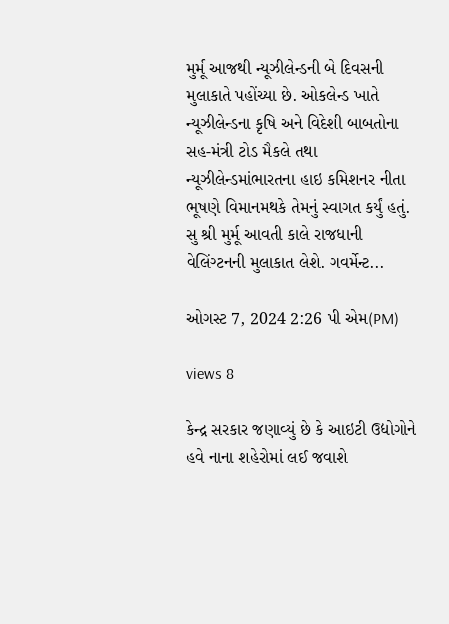મુર્મૂ આજથી ન્યૂઝીલેન્ડની બે દિવસની મુલાકાતે પહોંચ્યા છે. ઓકલેન્ડ ખાતે ન્યૂઝીલેન્ડના કૃષિ અને વિદેશી બાબતોના સહ-મંત્રી ટોડ મૈકલે તથા ન્યૂઝીલેન્ડમાંભારતના હાઇ કમિશનર નીતા ભૂષણે વિમાનમથકે તેમનું સ્વાગત કર્યું હતું. સુ શ્રી મુર્મૂ આવતી કાલે રાજધાની વેલિંગ્ટનની મુલાકાત લેશે. ગવર્મેન્ટ...

ઓગસ્ટ 7, 2024 2:26 પી એમ(PM)

views 8

કેન્દ્ર સરકાર જણાવ્યું છે કે આઇટી ઉદ્યોગોને હવે નાના શહેરોમાં લઈ જવાશે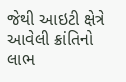જેથી આઇટી ક્ષેત્રે આવેલી ક્રાંતિનો લાભ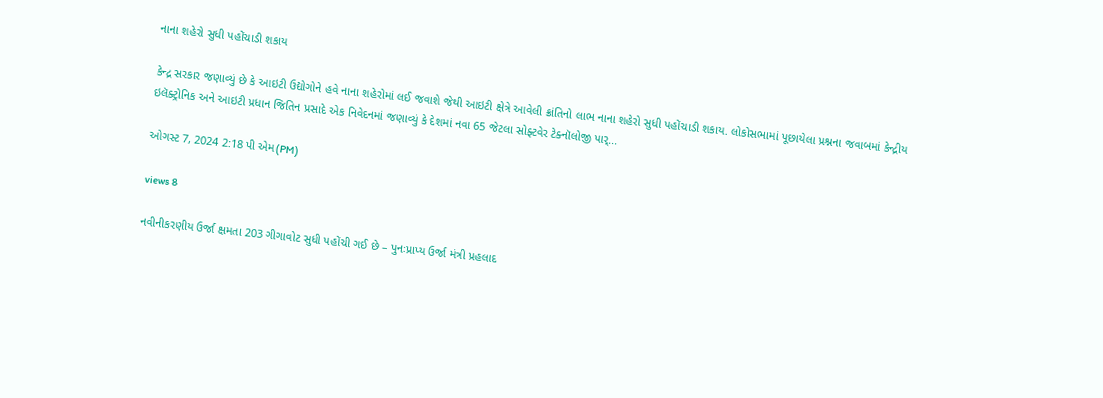નાના શહેરો સુધી પહોંચાડી શકાય

કેન્દ્ર સરકાર જણાવ્યું છે કે આઇટી ઉદ્યોગોને હવે નાના શહેરોમાં લઈ જવાશે જેથી આઇટી ક્ષેત્રે આવેલી ક્રાંતિનો લાભ નાના શહેરો સુધી પહોંચાડી શકાય. લોકોસભામાં પૂછાયેલા પ્રશ્નના જવાબમાં કેન્દ્રીય ઇલૅક્ટ્રોનિક અને આઇટી પ્રધાન જિતિન પ્રસાદે એક નિવેદનમાં જણાવ્યું કે દેશમાં નવા 65 જેટલા સોફ્ટવેર ટેક્નૉલોજી પાર્...

ઓગસ્ટ 7, 2024 2:18 પી એમ(PM)

views 8

નવીનીકરણીય ઉર્જા ક્ષમતા 203 ગીગાવોટ સુધી પહોંચી ગઈ છે – પુનઃપ્રાપ્ય ઉર્જા મંત્રી પ્રહલાદ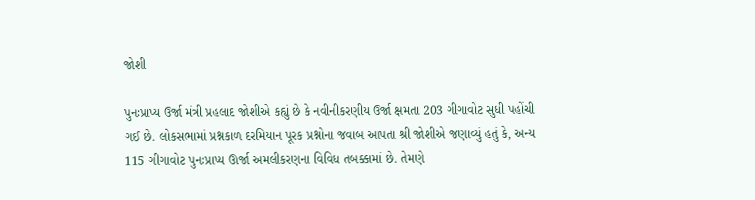જોશી

પુનઃપ્રાપ્ય ઉર્જા મંત્રી પ્રહલાદ જોશીએ કહ્યું છે કે નવીનીકરણીય ઉર્જા ક્ષમતા 203 ગીગાવોટ સુધી પહોંચી ગઈ છે. લોકસભામાં પ્રશ્નકાળ દરમિયાન પૂરક પ્રશ્નોના જવાબ આપતા શ્રી જોશીએ જણાવ્યું હતું કે, અન્ય 115 ગીગાવોટ પુનઃપ્રાપ્ય ઊર્જા અમલીકરણના વિવિધ તબક્કામાં છે. તેમણે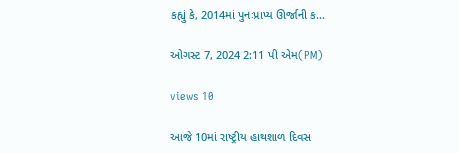કહ્યું કે, 2014માં પુનઃપ્રાપ્ય ઊર્જાની ક...

ઓગસ્ટ 7, 2024 2:11 પી એમ(PM)

views 10

આજે 10માં રાષ્ટ્રીય હાથશાળ દિવસ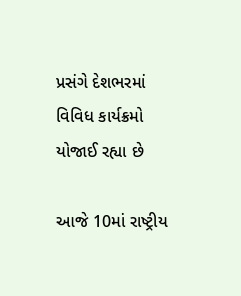પ્રસંગે દેશભરમાં વિવિધ કાર્યક્રમો યોજાઈ રહ્યા છે

આજે 10માં રાષ્ટ્રીય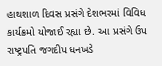હાથશાળ દિવસ પ્રસંગે દેશભરમાં વિવિધ કાર્યક્રમો યોજાઈ રહ્યા છે. આ પ્રસંગે ઉપ રાષ્ટ્રપતિ જગદીપ ધનખડે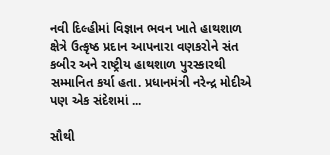નવી દિલ્હીમાં વિજ્ઞાન ભવન ખાતે હાથશાળ ક્ષેત્રે ઉત્કૃષ્ઠ પ્રદાન આપનારા વણકરોને સંત કબીર અને રાષ્ટ્રીય હાથશાળ પુરસ્કારથી સમ્માનિત કર્યા હતા. પ્રધાનમંત્રી નરેન્દ્ર મોદીએ પણ એક સંદેશમાં ...

સૌથી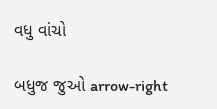વધુ વાંચો

બધુજ જુઓ arrow-right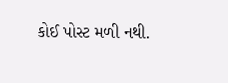કોઈ પોસ્ટ મળી નથી.